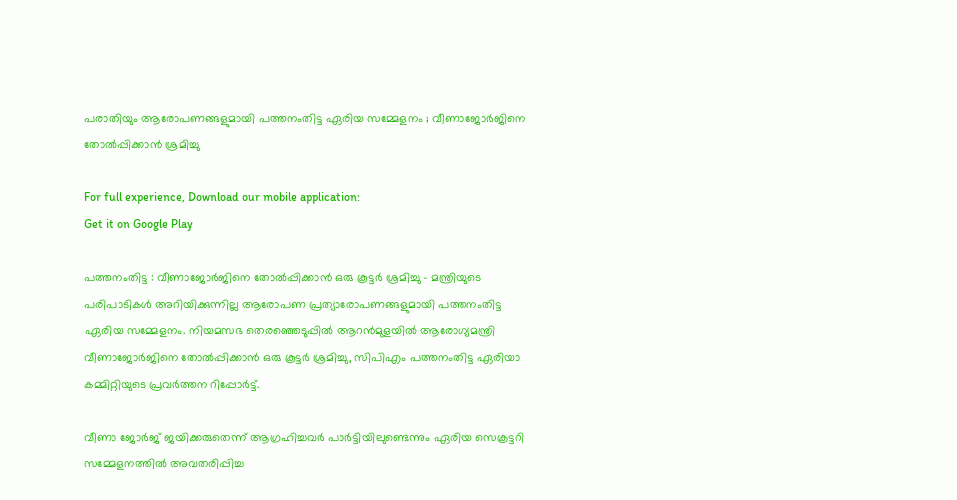പരാതിയും ആരോപണങ്ങളുമായി പത്തനംതിട്ട ഏരിയ സമ്മേളനം ; വീണാജോര്‍ജിനെ തോല്‍പ്പിക്കാന്‍ ശ്രമിച്ചു

For full experience, Download our mobile application:
Get it on Google Play

പത്തനംതിട്ട : വീണാജോര്‍ജിനെ തോല്‍പ്പിക്കാന്‍ ഒരു കൂട്ടര്‍ ശ്രമിച്ചു – മന്ത്രിയുടെ പരിപാടികള്‍ അറിയിക്കുന്നില്ല ആരോപണ പ്രത്യാരോപണങ്ങളുമായി പത്തനംതിട്ട ഏരിയ സമ്മേളനം. നിയമസഭ തെരഞ്ഞെടുപ്പില്‍ ആറന്‍മുളയില്‍ ആരോഗ്യമന്ത്രി വീണാജോര്‍ജിനെ തോല്‍പ്പിക്കാന്‍ ഒരു കൂട്ടര്‍ ശ്രമിച്ചു, സിപിഎം പത്തനംതിട്ട ഏരിയാ കമ്മിറ്റിയുടെ പ്രവര്‍ത്തന റിപ്പോര്‍ട്ട്.

വീണാ ജോര്‍ജ് ജയിക്കരുതെന്ന് ആഗ്രഹിച്ചവര്‍ പാര്‍ട്ടിയിലുണ്ടെന്നും ഏരിയ സെക്രട്ടറി സമ്മേളനത്തില്‍ അവതരിപ്പിച്ച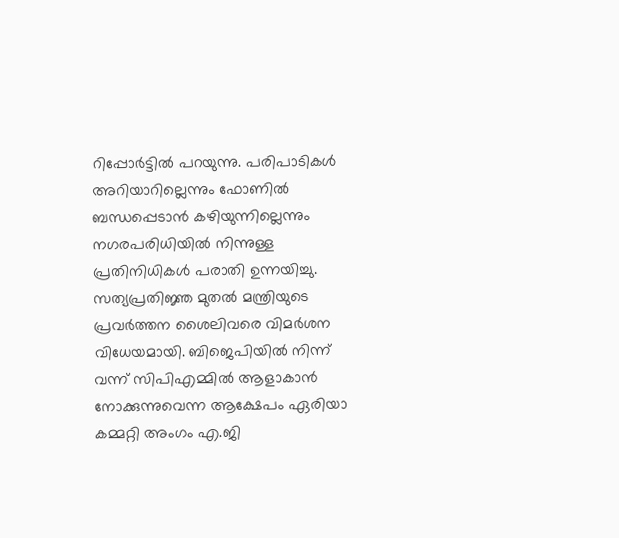റിപ്പോര്‍ട്ടില്‍ പറയുന്നു. പരിപാടികള്‍ അറിയാറില്ലെന്നും ഫോണില്‍ ബന്ധപ്പെടാന്‍ കഴിയുന്നില്ലെന്നും നഗരപരിധിയില്‍ നിന്നുള്ള പ്രതിനിധികള്‍ പരാതി ഉന്നയിച്ചു. സത്യപ്രതിജ്ഞ മുതല്‍ മന്ത്രിയുടെ പ്രവര്‍ത്തന ശൈലിവരെ വിമര്‍ശന വിധേയമായി. ബിജെപിയില്‍ നിന്ന് വന്ന് സിപിഎമ്മില്‍ ആളാകാന്‍ നോക്കുന്നുവെന്ന ആക്ഷേപം ഏരിയാ കമ്മറ്റി അംഗം എ.ജി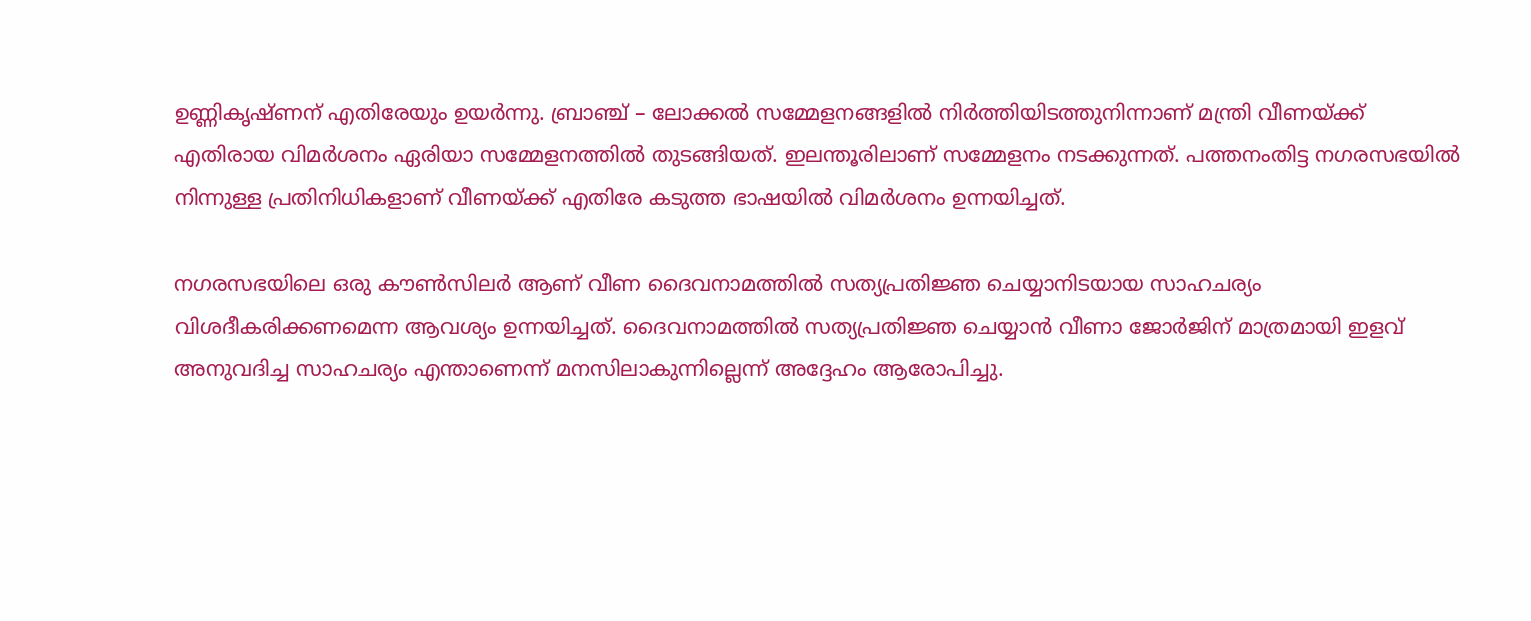ഉണ്ണികൃഷ്ണന് എതിരേയും ഉയര്‍ന്നു. ബ്രാഞ്ച് – ലോക്കല്‍ സമ്മേളനങ്ങളില്‍ നിര്‍ത്തിയിടത്തുനിന്നാണ് മന്ത്രി വീണയ്ക്ക് എതിരായ വിമര്‍ശനം ഏരിയാ സമ്മേളനത്തില്‍ തുടങ്ങിയത്. ഇലന്തൂരിലാണ് സമ്മേളനം നടക്കുന്നത്. പത്തനംതിട്ട നഗരസഭയില്‍ നിന്നുള്ള പ്രതിനിധികളാണ് വീണയ്ക്ക് എതിരേ കടുത്ത ഭാഷയില്‍ വിമര്‍ശനം ഉന്നയിച്ചത്.

നഗരസഭയിലെ ഒരു കൗണ്‍സിലര്‍ ആണ് വീണ ദൈവനാമത്തില്‍ സത്യപ്രതിജ്ഞ ചെയ്യാനിടയായ സാഹചര്യം വിശദീകരിക്കണമെന്ന ആവശ്യം ഉന്നയിച്ചത്. ദൈവനാമത്തില്‍ സത്യപ്രതിജ്ഞ ചെയ്യാന്‍ വീണാ ജോര്‍ജിന് മാത്രമായി ഇളവ് അനുവദിച്ച സാഹചര്യം എന്താണെന്ന് മനസിലാകുന്നില്ലെന്ന് അദ്ദേഹം ആരോപിച്ചു.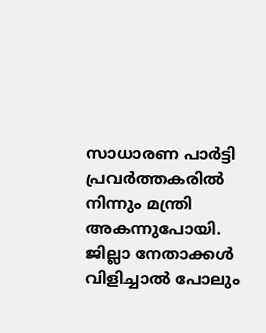സാധാരണ പാര്‍ട്ടി പ്രവര്‍ത്തകരില്‍ നിന്നും മന്ത്രി അകന്നുപോയി. ജില്ലാ നേതാക്കള്‍ വിളിച്ചാല്‍ പോലും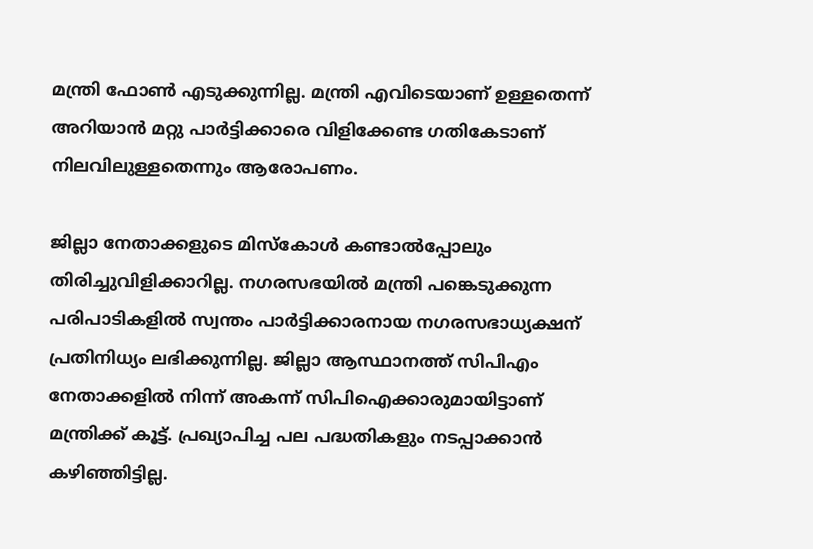മന്ത്രി ഫോണ്‍ എടുക്കുന്നില്ല. മന്ത്രി എവിടെയാണ് ഉള്ളതെന്ന് അറിയാന്‍ മറ്റു പാര്‍ട്ടിക്കാരെ വിളിക്കേണ്ട ഗതികേടാണ് നിലവിലുള്ളതെന്നും ആരോപണം.

ജില്ലാ നേതാക്കളുടെ മിസ്‌കോള്‍ കണ്ടാല്‍പ്പോലും തിരിച്ചുവിളിക്കാറില്ല. നഗരസഭയില്‍ മന്ത്രി പങ്കെടുക്കുന്ന പരിപാടികളില്‍ സ്വന്തം പാര്‍ട്ടിക്കാരനായ നഗരസഭാധ്യക്ഷന് പ്രതിനിധ്യം ലഭിക്കുന്നില്ല. ജില്ലാ ആസ്ഥാനത്ത് സിപിഎം നേതാക്കളില്‍ നിന്ന് അകന്ന് സിപിഐക്കാരുമായിട്ടാണ് മന്ത്രിക്ക് കൂട്ട്. പ്രഖ്യാപിച്ച പല പദ്ധതികളും നടപ്പാക്കാന്‍ കഴിഞ്ഞിട്ടില്ല.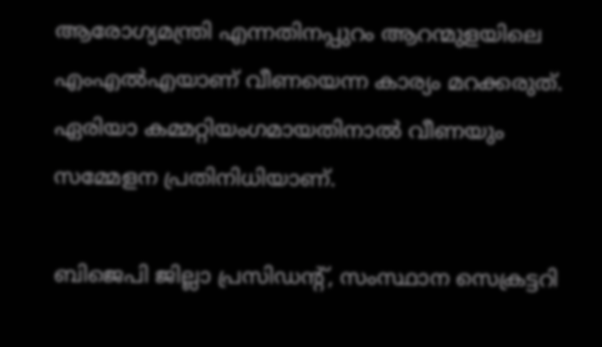ആരോഗ്യമന്ത്രി എന്നതിനപ്പുറം ആറന്മുളയിലെ എംഎല്‍എയാണ് വീണയെന്ന കാര്യം മറക്കരുത്. ഏരിയാ കമ്മറ്റിയംഗമായതിനാല്‍ വീണയും സമ്മേളന പ്രതിനിധിയാണ്.

ബിജെപി ജില്ലാ പ്രസിഡന്റ്, സംസ്ഥാന സെക്രട്ടറി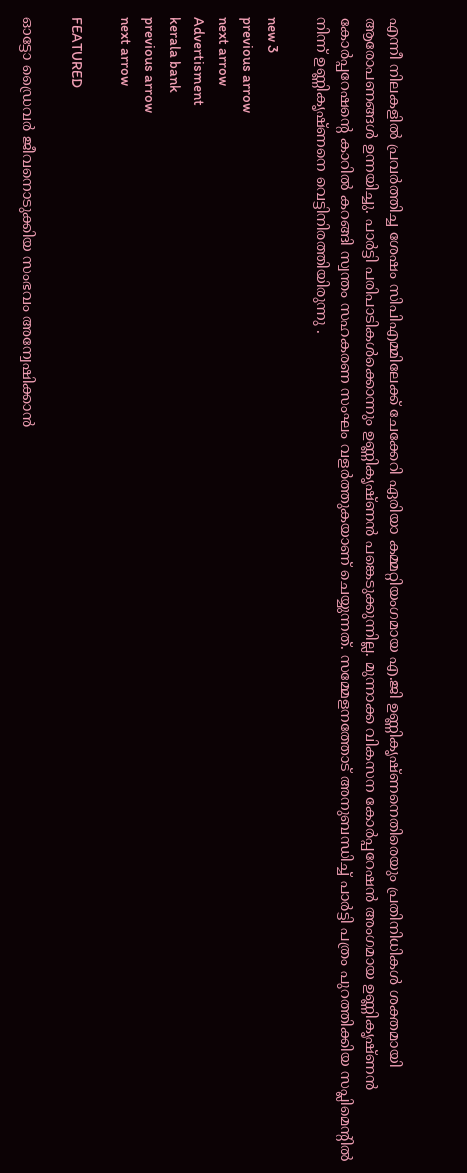എന്നീ നിലകളില്‍ പ്രവര്‍ത്തിച്ച ശേഷം സിപിഎമ്മിലേക്ക് ചേക്കേറി ഏരിയാ കമ്മറ്റിയംഗമായ എ.ജി ഉണ്ണികൃഷ്ണനെതിരെയും പ്രതിനിധികള്‍ ശക്തമായി ആരോപണങ്ങള്‍ ഉന്നയിച്ചു. പാര്‍ട്ടി പരിപാടികള്‍ക്കൊന്നും ഉണ്ണികൃഷ്ണന്‍ പങ്കെടുക്കുന്നില്ല. മുന്നാക്ക വികസന കോര്‍പ്പറേഷന്‍ അംഗമായ ഉണ്ണികൃഷ്ണന്‍ കോര്‍പ്പറേഷന്റെ കാറില്‍ കറങ്ങി സ്വന്തം സഹകരണ സംഘം വളര്‍ത്തുകയാണ് ചെയ്യുന്നത്. സമ്മേളനത്തോട് അനുബന്ധിച്ച് പാര്‍ട്ടി പത്രം പുറത്തിക്കിയ സപ്ലിമെന്റില്‍ നിന്ന് ഉണ്ണികൃഷ്ണനെ വെട്ടിനിരത്തിയിരുന്നു .

new 3
previous arrow
next arrow
Advertisment
kerala bank
previous arrow
next arrow

FEATURED

ഓട്ടോ ഡ്രൈവർ ജീവനൊടുക്കിയ സംഭവം അന്വേഷിക്കാൻ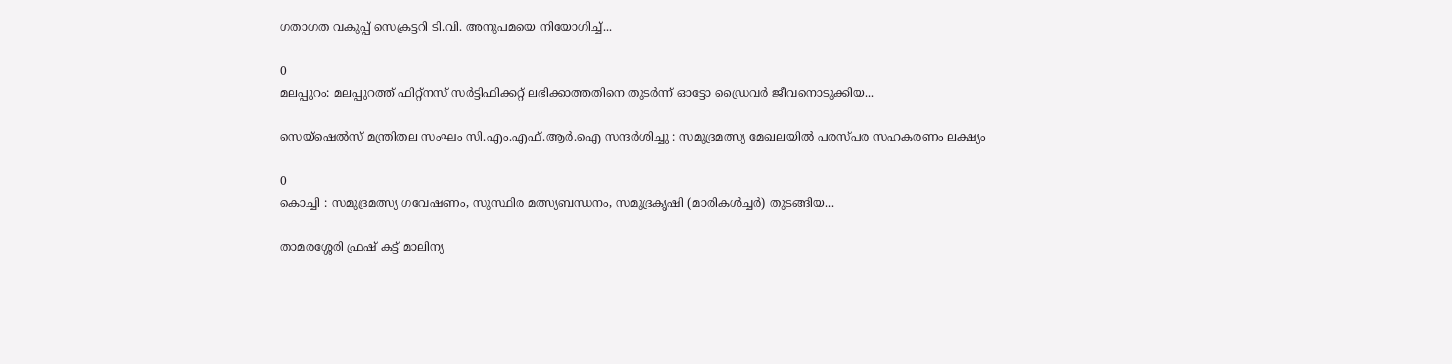ഗതാഗത വകുപ്പ് സെക്രട്ടറി ടി.വി. അനുപമയെ നിയോഗിച്ച്...

0
മലപ്പുറം: മലപ്പുറത്ത് ഫിറ്റ്നസ് സർട്ടിഫിക്കറ്റ് ലഭിക്കാത്തതിനെ തുടർന്ന് ഓട്ടോ ഡ്രൈവർ ജീവനൊടുക്കിയ...

സെയ്‌ഷെൽസ് മന്ത്രിതല സംഘം സി.എം.എഫ്.ആർ.ഐ സന്ദര്‍ശിച്ചു : സമുദ്രമത്സ്യ മേഖലയിൽ പരസ്പര സഹകരണം ലക്ഷ്യം

0
കൊച്ചി : സമുദ്രമത്സ്യ ഗവേഷണം, സുസ്ഥിര മത്സ്യബന്ധനം, സമുദ്രകൃഷി (മാരികൾച്ചർ) തുടങ്ങിയ...

താമരശ്ശേരി ഫ്രഷ് കട്ട് മാലിന്യ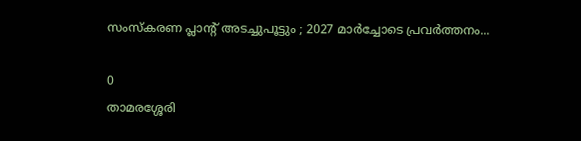സംസ്കരണ പ്ലാന്റ് അടച്ചുപൂട്ടും ; 2027 മാര്‍ച്ചോടെ പ്രവര്‍ത്തനം...

0
താമരശ്ശേരി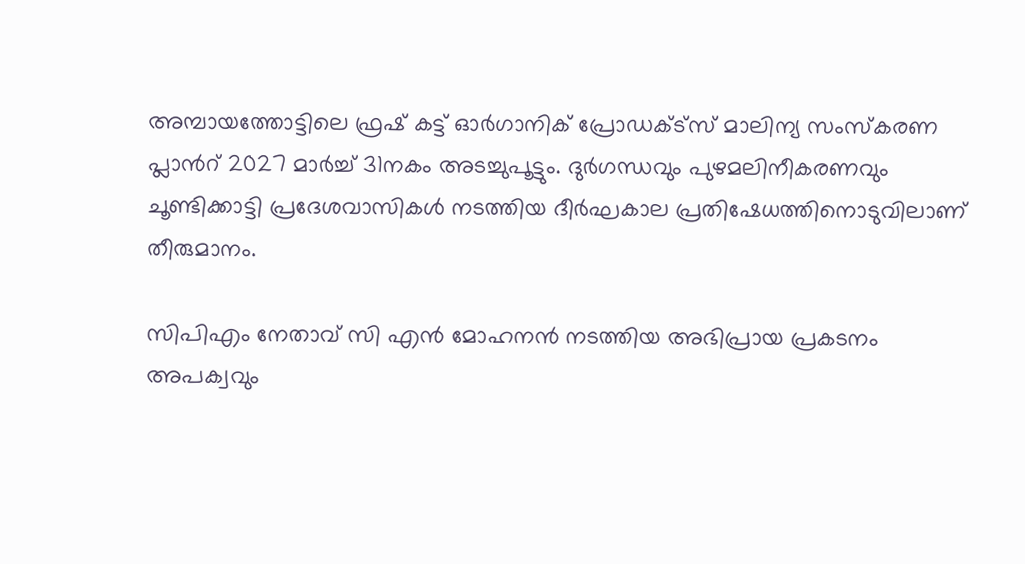അമ്പായത്തോട്ടിലെ ഫ്രഷ് കട്ട് ഓർഗാനിക് പ്രോഡക്ട്സ് മാലിന്യ സംസ്കരണ പ്ലാന്‍റ് 2027 മാര്‍ച്ച് 31നകം അടച്ചുപൂട്ടും. ദുർഗന്ധവും പുഴമലിനീകരണവും ചൂണ്ടിക്കാട്ടി പ്രദേശവാസികൾ നടത്തിയ ദീർഘകാല പ്രതിഷേധത്തിനൊടുവിലാണ് തീരുമാനം.

സിപിഎം നേതാവ് സി എൻ മോഹനൻ നടത്തിയ അഭിപ്രായ പ്രകടനം അപക്വവും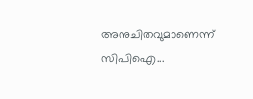അനുചിതവുമാണെന്ന് സിപിഐ...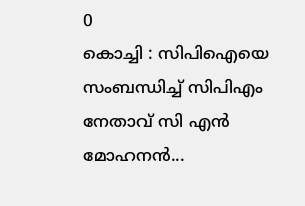0
കൊച്ചി : സിപിഐയെ സംബന്ധിച്ച് സിപിഎം നേതാവ് സി എൻ മോഹനൻ...